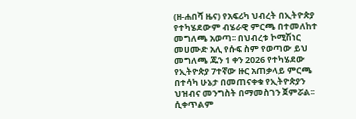(ዘ-ሐበሻ ዜና) የአፍሪካ ህብረት በኢትዮጵያ የተካሄደውም ብሄራዊ ምርጫ በተመለከተ መግለጫ አወጣ፡፡ በህብረቱ ኮሚሽነር መሀሙድ አሊ የሱፍ ስም የወጣው ይህ መግለጫ ጁን 1 ቀን 2026 የተካሄደው የኢትዮጵያ 7ተኛው ዙር አጠቃላይ ምርጫ በተሳካ ሁኔታ በመጠናቀቁ የኢትዮጵያን ህዝብና መንግስት በማመስገን ጀምሯል፡፡
ሲቀጥልም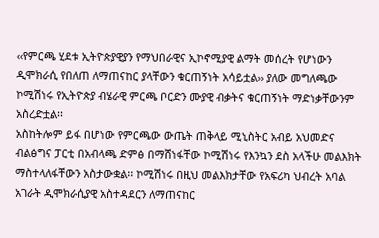‹‹የምርጫ ሂደቱ ኢትዮጵያዊያን የማህበራዊና ኢኮኖሚያዊ ልማት መሰረት የሆነውን ዲሞክራሲ የበለጠ ለማጠናከር ያላቸውን ቁርጠኝነት አሳይቷል›› ያለው መግለጫው ኮሚሽነሩ የኢትዮጵያ ብሄራዊ ምርጫ ቦርድን ሙያዊ ብቃትና ቁርጠኝነት ማድነቃቸውንም አስረድቷል፡፡
አስከትሎም ይፋ በሆነው የምርጫው ውጤት ጠቅላይ ሚኒስትር አብይ አህመድና ብልፅግና ፓርቲ በአብላጫ ድምፅ በማሸነፋቸው ኮሚሽነሩ የእንኳን ደስ አላችሁ መልእክት ማስተላለፋቸውን አስታውቋል፡፡ ኮሚሽነሩ በዚህ መልእክታቸው የአፍሪካ ህብረት አባል አገራት ዲሞክራሲያዊ አስተዳደርን ለማጠናከር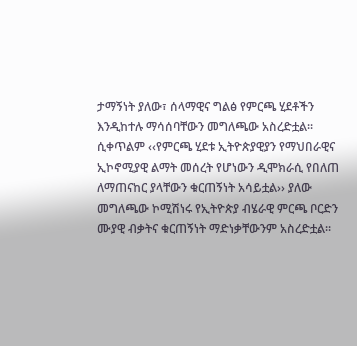ታማኝነት ያለው፣ ሰላማዊና ግልፅ የምርጫ ሂደቶችን እንዲከተሉ ማሳሰባቸውን መግለጫው አስረድቷል፡፡
ሲቀጥልም ‹‹የምርጫ ሂደቱ ኢትዮጵያዊያን የማህበራዊና ኢኮኖሚያዊ ልማት መሰረት የሆነውን ዲሞክራሲ የበለጠ ለማጠናከር ያላቸውን ቁርጠኝነት አሳይቷል›› ያለው መግለጫው ኮሚሽነሩ የኢትዮጵያ ብሄራዊ ምርጫ ቦርድን ሙያዊ ብቃትና ቁርጠኝነት ማድነቃቸውንም አስረድቷል፡፡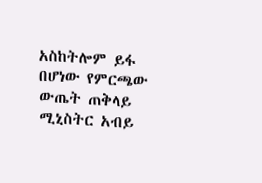አስከትሎም ይፋ በሆነው የምርጫው ውጤት ጠቅላይ ሚኒስትር አብይ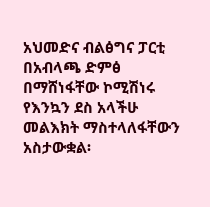አህመድና ብልፅግና ፓርቲ በአብላጫ ድምፅ በማሸነፋቸው ኮሚሽነሩ የእንኳን ደስ አላችሁ መልእክት ማስተላለፋቸውን አስታውቋል፡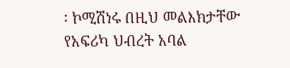፡ ኮሚሽነሩ በዚህ መልእክታቸው የአፍሪካ ህብረት አባል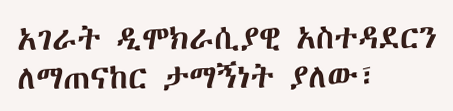አገራት ዲሞክራሲያዊ አስተዳደርን ለማጠናከር ታማኝነት ያለው፣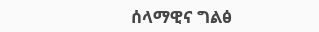ሰላማዊና ግልፅ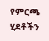የምርጫ ሂደቶችን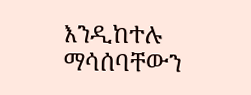እንዲከተሉ ማሳሰባቸውን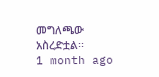መግለጫው አስረድቷል፡፡
1 month ago